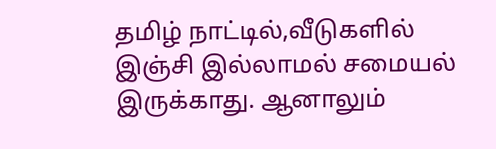தமிழ் நாட்டில்,வீடுகளில் இஞ்சி இல்லாமல் சமையல் இருக்காது. ஆனாலும்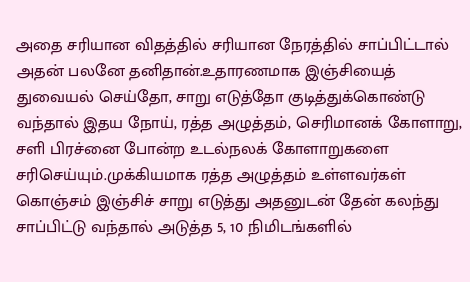அதை சரியான விதத்தில் சரியான நேரத்தில் சாப்பிட்டால் அதன் பலனே தனிதான்.உதாரணமாக இஞ்சியைத் துவையல் செய்தோ, சாறு எடுத்தோ குடித்துக்கொண்டு வந்தால் இதய நோய், ரத்த அழுத்தம், செரிமானக் கோளாறு, சளி பிரச்னை போன்ற உடல்நலக் கோளாறுகளை சரிசெய்யும்.முக்கியமாக ரத்த அழுத்தம் உள்ளவர்கள் கொஞ்சம் இஞ்சிச் சாறு எடுத்து அதனுடன் தேன் கலந்து சாப்பிட்டு வந்தால் அடுத்த 5, 10 நிமிடங்களில்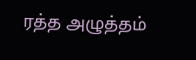ரத்த அழுத்தம்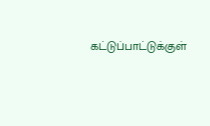கட்டுப்பாட்டுக்குள்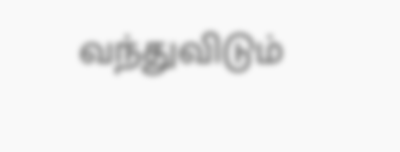வந்துவிடும்